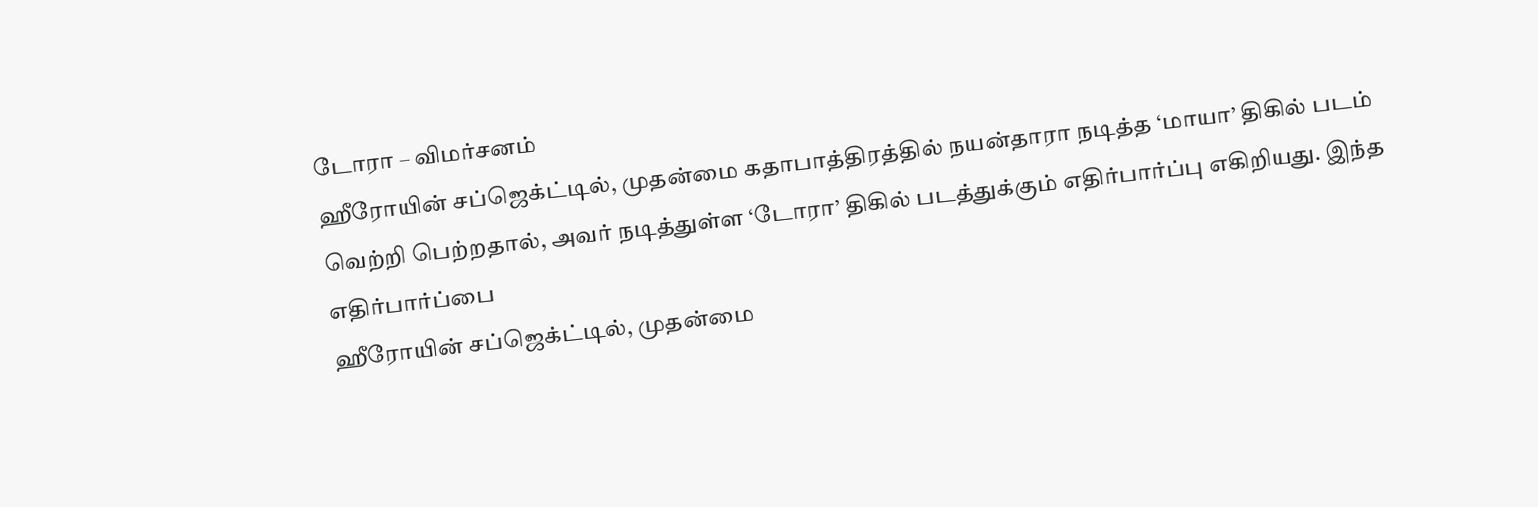டோரா – விமர்சனம்
ஹீரோயின் சப்ஜெக்ட்டில், முதன்மை கதாபாத்திரத்தில் நயன்தாரா நடித்த ‘மாயா’ திகில் படம் வெற்றி பெற்றதால், அவர் நடித்துள்ள ‘டோரா’ திகில் படத்துக்கும் எதிர்பார்ப்பு எகிறியது. இந்த எதிர்பார்ப்பை
ஹீரோயின் சப்ஜெக்ட்டில், முதன்மை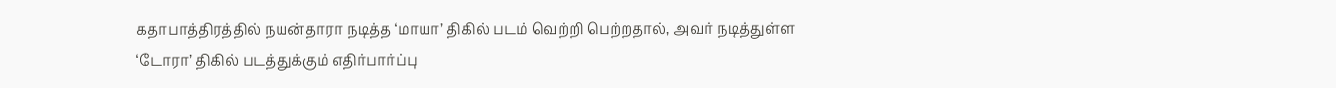கதாபாத்திரத்தில் நயன்தாரா நடித்த ‘மாயா’ திகில் படம் வெற்றி பெற்றதால், அவர் நடித்துள்ள ‘டோரா’ திகில் படத்துக்கும் எதிர்பார்ப்பு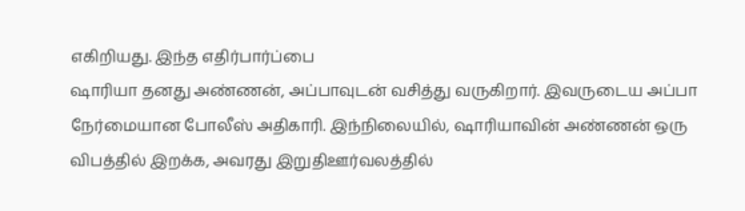எகிறியது. இந்த எதிர்பார்ப்பை
ஷாரியா தனது அண்ணன், அப்பாவுடன் வசித்து வருகிறார். இவருடைய அப்பா நேர்மையான போலீஸ் அதிகாரி. இந்நிலையில், ஷாரியாவின் அண்ணன் ஒரு விபத்தில் இறக்க, அவரது இறுதிஊர்வலத்தில்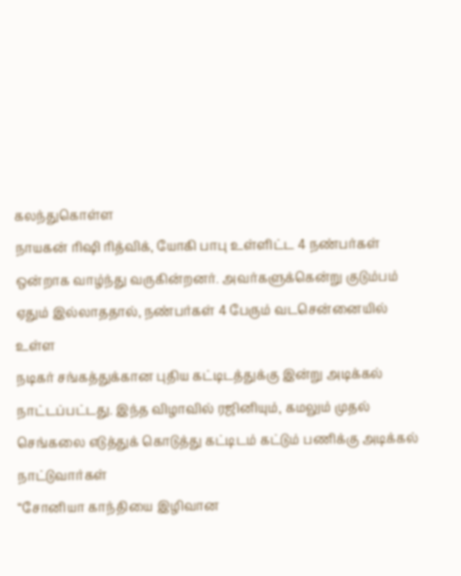கலந்துகொள்ள
நாயகன் ரிஷி ரித்விக், யோகி பாபு உள்ளிட்ட 4 நண்பர்கள் ஒன்றாக வாழ்ந்து வருகின்றனர். அவர்களுக்கென்று குடும்பம் ஏதும் இல்லாததால், நண்பர்கள் 4 பேரும் வடசென்னையில் உள்ள
நடிகர் சங்கத்துக்கான புதிய கட்டிடத்துக்கு இன்று அடிக்கல் நாட்டப்பட்டது. இந்த விழாவில் ரஜினியும், கமலும் முதல் செங்கலை எடுத்துக் கொடுத்து கட்டிடம் கட்டும் பணிக்கு அடிக்கல் நாட்டுவார்கள்
“சோனியா காந்தியை இழிவான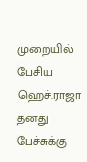முறையில் பேசிய ஹெச்.ராஜா தனது பேச்சுக்கு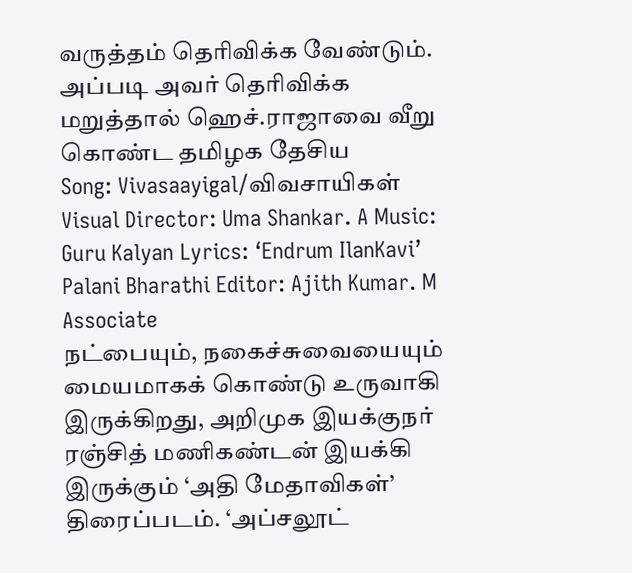வருத்தம் தெரிவிக்க வேண்டும். அப்படி அவர் தெரிவிக்க மறுத்தால் ஹெச்.ராஜாவை வீறு கொண்ட தமிழக தேசிய
Song: Vivasaayigal/விவசாயிகள் Visual Director: Uma Shankar. A Music: Guru Kalyan Lyrics: ‘Endrum IlanKavi’ Palani Bharathi Editor: Ajith Kumar. M Associate
நட்பையும், நகைச்சுவையையும் மையமாகக் கொண்டு உருவாகி இருக்கிறது, அறிமுக இயக்குநர் ரஞ்சித் மணிகண்டன் இயக்கி இருக்கும் ‘அதி மேதாவிகள்’ திரைப்படம். ‘அப்சலூட்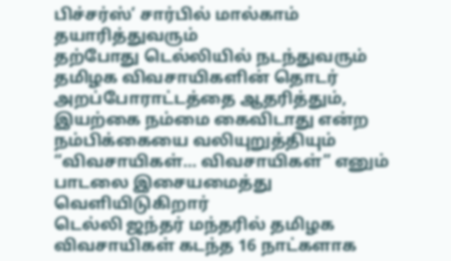பிச்சர்ஸ்’ சார்பில் மால்காம் தயாரித்துவரும்
தற்போது டெல்லியில் நடந்துவரும் தமிழக விவசாயிகளின் தொடர் அறப்போராட்டத்தை ஆதரித்தும், இயற்கை நம்மை கைவிடாது என்ற நம்பிக்கையை வலியுறுத்தியும் “விவசாயிகள்… விவசாயிகள்” எனும் பாடலை இசையமைத்து வெளியிடுகிறார்
டெல்லி ஜந்தர் மந்தரில் தமிழக விவசாயிகள் கடந்த 16 நாட்களாக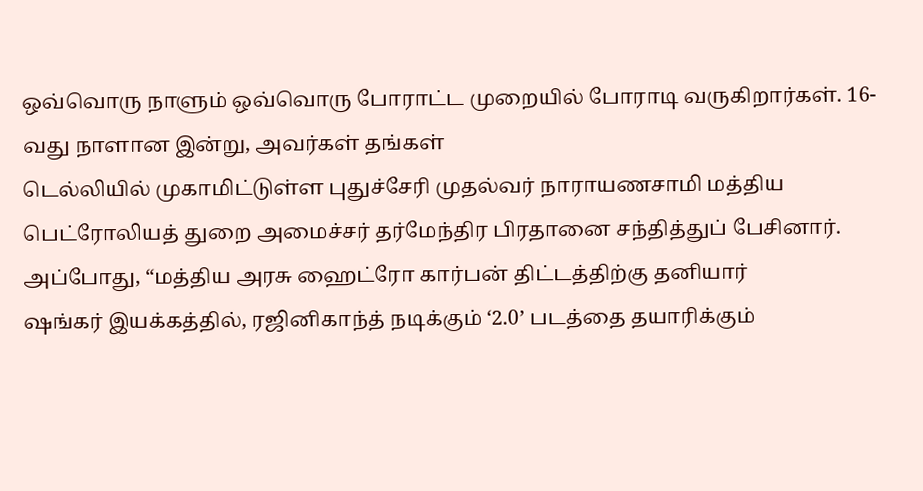ஒவ்வொரு நாளும் ஒவ்வொரு போராட்ட முறையில் போராடி வருகிறார்கள். 16-வது நாளான இன்று, அவர்கள் தங்கள்
டெல்லியில் முகாமிட்டுள்ள புதுச்சேரி முதல்வர் நாராயணசாமி மத்திய பெட்ரோலியத் துறை அமைச்சர் தர்மேந்திர பிரதானை சந்தித்துப் பேசினார். அப்போது, “மத்திய அரசு ஹைட்ரோ கார்பன் திட்டத்திற்கு தனியார்
ஷங்கர் இயக்கத்தில், ரஜினிகாந்த் நடிக்கும் ‘2.0’ படத்தை தயாரிக்கும்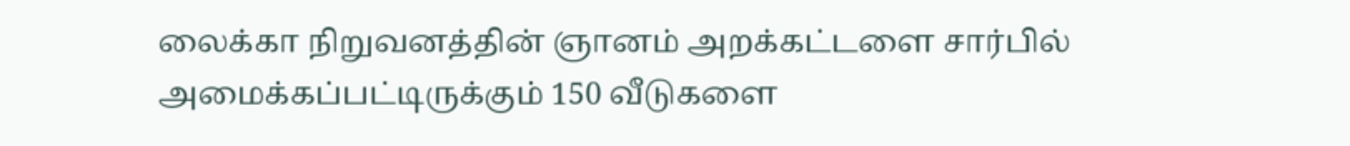லைக்கா நிறுவனத்தின் ஞானம் அறக்கட்டளை சார்பில் அமைக்கப்பட்டிருக்கும் 150 வீடுகளை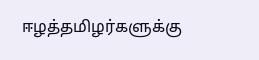ஈழத்தமிழர்களுக்கு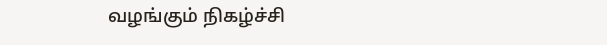வழங்கும் நிகழ்ச்சி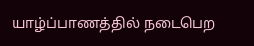யாழ்ப்பாணத்தில் நடைபெற